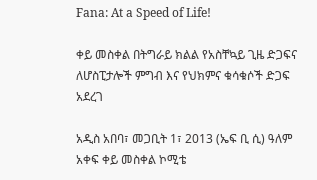Fana: At a Speed of Life!

ቀይ መስቀል በትግራይ ክልል የአስቸኳይ ጊዜ ድጋፍና ለሆስፒታሎች ምግብ እና የህክምና ቁሳቁሶች ድጋፍ አደረገ

አዲስ አበባ፣ መጋቢት 1፣ 2013 (ኤፍ ቢ ሲ) ዓለም አቀፍ ቀይ መስቀል ኮሚቴ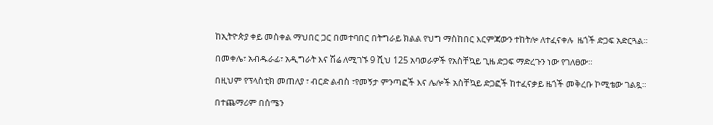ከኢትዮጵያ ቀይ መስቀል ማህበር ጋር በመተባበር በትግራይ ክልል የህግ ማስከበር እርምጃውን ተከትሎ ለተፈናቀሉ  ዜጎች ድጋፍ አድርጓል።

በመቀሌ፣ አብዱራፊ፣ አዲግራት እና ሽሬ ለሚገኙ 9 ሺህ 125 አባወራዎች የአስቸኳይ ጊዜ ድጋፍ ማድረጉን ነው የገለፀው።

በዚህም የፕላስቲክ መጠለያ ፣ ብርድ ልብስ ፣የመኝታ ምንጣፎች እና ሌሎች አስቸኳይ ድጋፎች ከተፈናቃይ ዜጎች መቅረቡ ኮሚቴው ገልጿ።

በተጨማሪም በሰሜን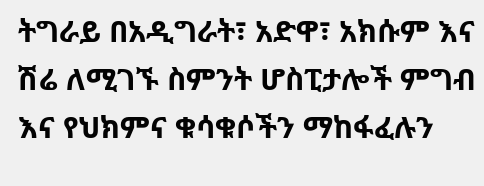ትግራይ በአዲግራት፣ አድዋ፣ አክሱም እና ሽሬ ለሚገኙ ስምንት ሆስፒታሎች ምግብ እና የህክምና ቁሳቁሶችን ማከፋፈሉን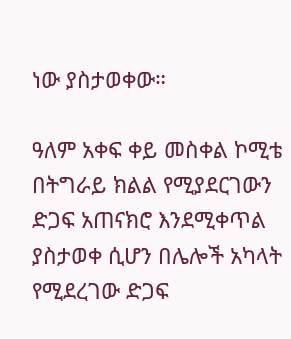ነው ያስታወቀው።

ዓለም አቀፍ ቀይ መስቀል ኮሚቴ በትግራይ ክልል የሚያደርገውን ድጋፍ አጠናክሮ እንደሚቀጥል ያስታወቀ ሲሆን በሌሎች አካላት የሚደረገው ድጋፍ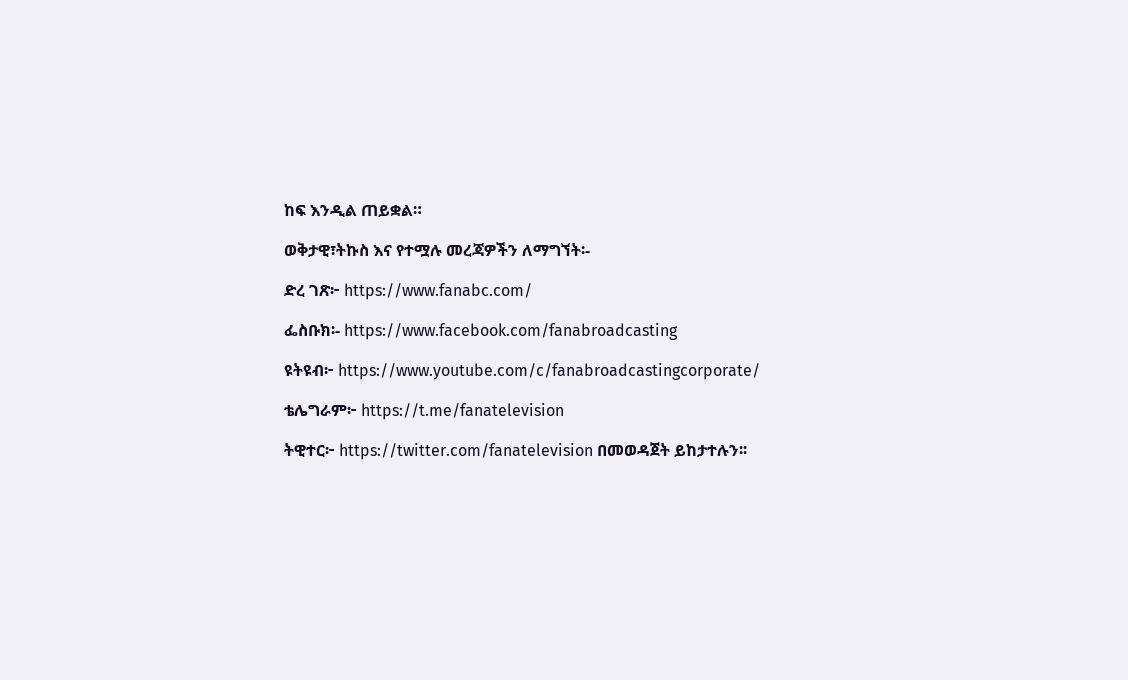ከፍ እንዲል ጠይቋል።

ወቅታዊ፣ትኩስ እና የተሟሉ መረጃዎችን ለማግኘት፡-

ድረ ገጽ፦ https://www.fanabc.com/

ፌስቡክ፡- https://www.facebook.com/fanabroadcasting

ዩትዩብ፦ https://www.youtube.com/c/fanabroadcastingcorporate/

ቴሌግራም፦ https://t.me/fanatelevision

ትዊተር፦ https://twitter.com/fanatelevision በመወዳጀት ይከታተሉን፡፡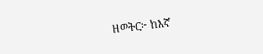ዘወትር፦ ከእኛ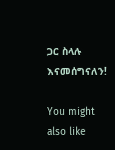ጋር ስላሉ እናመሰግናለን!

You might also like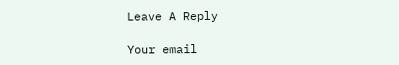Leave A Reply

Your email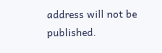address will not be published.